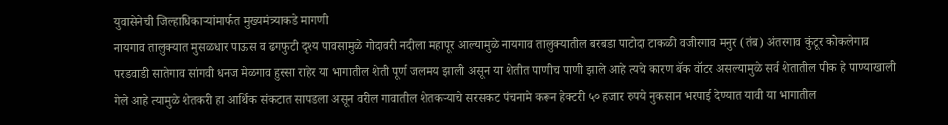युवासेनेची जिल्हाधिकाऱ्यांमार्फत मुख्यमंत्र्याकडे मागणी
नायगाव तालुक्यात मुसळधार पाऊस व ढगफुटी दृश्य पावसामुळे गोदावरी नदीला महापूर आल्यामुळे नायगाव तालुक्यातील बरबडा पाटोदा टाकळी वजीरगाव मनुर (तंब) अंतरगाव कुंटूर कोकलेगाव परडवाडी सातेगाव सांगवी धनज मेळगाव हुस्सा राहेर या भागातील शेती पूर्ण जलमय झाली असून या शेतीत पाणीच पाणी झाले आहे त्यचे कारण बॅक वॉटर असल्यामुळे सर्व शेतातील पीक हे पाण्याखाली गेले आहे त्यामुळे शेतकरी हा आर्थिक संकटात सापडला असून वरील गावातील शेतकऱ्याचे सरसकट पंचनामे करून हेक्टरी ५० हजार रुपये नुकसान भरपाई देण्यात यावी या भागातील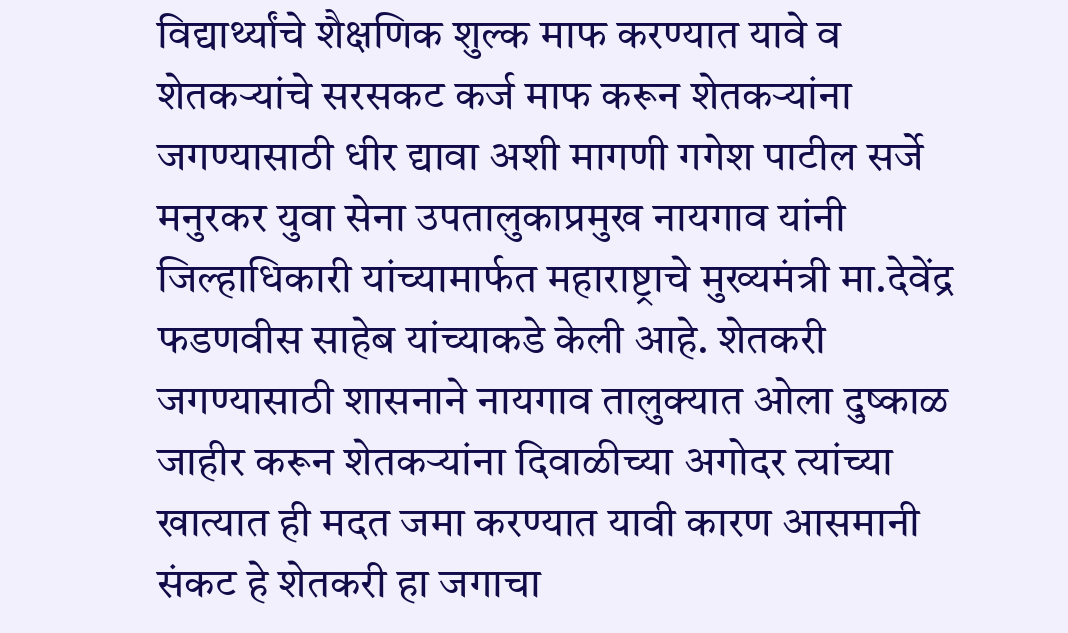विद्यार्थ्यांचे शैक्षणिक शुल्क माफ करण्यात यावे व शेतकऱ्यांचे सरसकट कर्ज माफ करून शेतकऱ्यांना जगण्यासाठी धीर द्यावा अशी मागणी गगेश पाटील सर्जे मनुरकर युवा सेना उपतालुकाप्रमुख नायगाव यांनी जिल्हाधिकारी यांच्यामार्फत महाराष्ट्राचे मुख्यमंत्री मा.देवेंद्र फडणवीस साहेब यांच्याकडे केली आहे. शेतकरी जगण्यासाठी शासनाने नायगाव तालुक्यात ओला दुष्काळ जाहीर करून शेतकऱ्यांना दिवाळीच्या अगोदर त्यांच्या खात्यात ही मदत जमा करण्यात यावी कारण आसमानी संकट हे शेतकरी हा जगाचा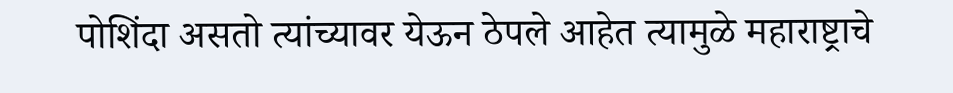पोशिंदा असतो त्यांच्यावर येऊन ठेपले आहेत त्यामुळे महाराष्ट्राचे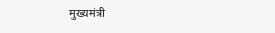मुख्यमंत्री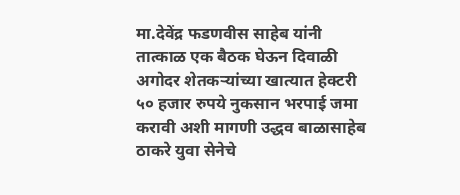मा.देवेंद्र फडणवीस साहेब यांनी तात्काळ एक बैठक घेऊन दिवाळी अगोदर शेतकऱ्यांच्या खात्यात हेक्टरी ५० हजार रुपये नुकसान भरपाई जमा करावी अशी मागणी उद्धव बाळासाहेब ठाकरे युवा सेनेचे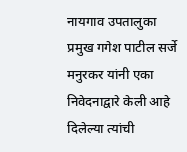नायगाव उपतालुका प्रमुख गगेश पाटील सर्जे मनुरकर यांनी एका निवेदनाद्वारे केली आहे दिलेल्या त्यांची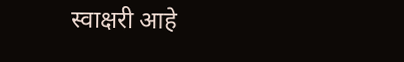स्वाक्षरी आहे